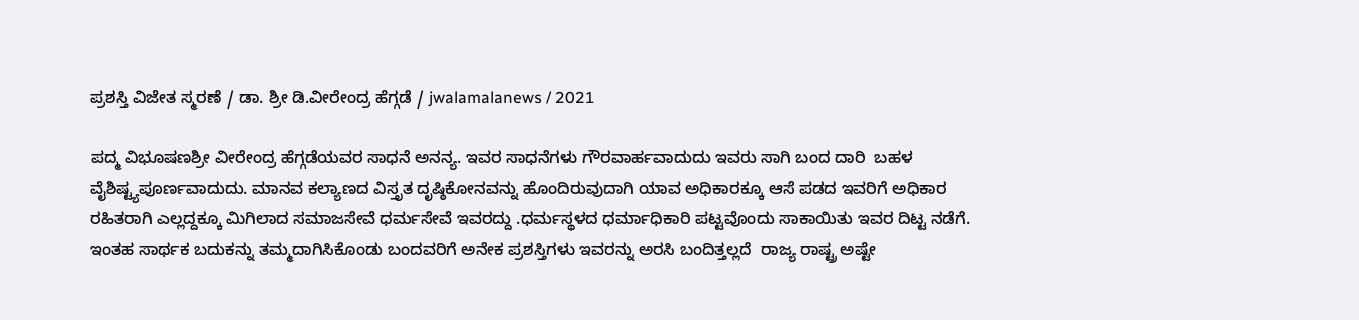ಪ್ರಶಸ್ತಿ ವಿಜೇತ ಸ್ಮರಣೆ / ಡಾ. ಶ್ರೀ ಡಿ.ವೀರೇಂದ್ರ ಹೆಗ್ಗಡೆ / jwalamalanews / 2021

ಪದ್ಮ ವಿಭೂಷಣಶ್ರೀ ವೀರೇಂದ್ರ ಹೆಗ್ಗಡೆಯವರ ಸಾಧನೆ ಅನನ್ಯ. ಇವರ ಸಾಧನೆಗಳು ಗೌರವಾರ್ಹವಾದುದು ಇವರು ಸಾಗಿ ಬಂದ ದಾರಿ  ಬಹಳ ವೈಶಿಷ್ಟ್ಯಪೂರ್ಣವಾದುದು. ಮಾನವ ಕಲ್ಯಾಣದ ವಿಸ್ತೃತ ದೃಷ್ಠಿಕೋನವನ್ನು ಹೊಂದಿರುವುದಾಗಿ ಯಾವ ಅಧಿಕಾರಕ್ಕೂ ಆಸೆ ಪಡದ ಇವರಿಗೆ ಅಧಿಕಾರ ರಹಿತರಾಗಿ ಎಲ್ಲದ್ದಕ್ಕೂ ಮಿಗಿಲಾದ ಸಮಾಜಸೇವೆ ಧರ್ಮಸೇವೆ ಇವರದ್ದು .ಧರ್ಮಸ್ಥಳದ ಧರ್ಮಾಧಿಕಾರಿ ಪಟ್ಟವೊಂದು ಸಾಕಾಯಿತು ಇವರ ದಿಟ್ಟ ನಡೆಗೆ. ಇಂತಹ ಸಾರ್ಥಕ ಬದುಕನ್ನು ತಮ್ಮದಾಗಿಸಿಕೊಂಡು ಬಂದವರಿಗೆ ಅನೇಕ ಪ್ರಶಸ್ತಿಗಳು ಇವರನ್ನು ಅರಸಿ ಬಂದಿತ್ತಲ್ಲದೆ  ರಾಜ್ಯ ರಾಷ್ಟ್ರ ಅಷ್ಟೇ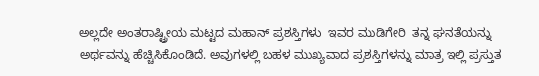ಅಲ್ಲದೇ ಅಂತರಾಷ್ಟ್ರೀಯ ಮಟ್ಟದ ಮಹಾನ್ ಪ್ರಶಸ್ತಿಗಳು  ಇವರ ಮುಡಿಗೇರಿ  ತನ್ನ ಘನತೆಯನ್ನು ಅರ್ಥವನ್ನು ಹೆಚ್ಚಿಸಿಕೊಂಡಿದೆ. ಅವುಗಳಲ್ಲಿ ಬಹಳ ಮುಖ್ಯವಾದ ಪ್ರಶಸ್ತಿಗಳನ್ನು ಮಾತ್ರ ಇಲ್ಲಿ ಪ್ರಸ್ತುತ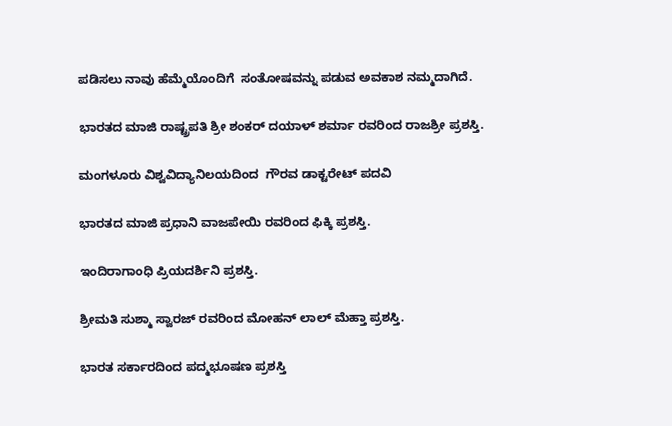ಪಡಿಸಲು ನಾವು ಹೆಮ್ಮೆಯೊಂದಿಗೆ  ಸಂತೋಷವನ್ನು ಪಡುವ ಅವಕಾಶ ನಮ್ಮದಾಗಿದೆ.

ಭಾರತದ ಮಾಜಿ ರಾಷ್ಟ್ರಪತಿ ಶ್ರೀ ಶಂಕರ್ ದಯಾಳ್ ಶರ್ಮಾ ರವರಿಂದ ರಾಜಶ್ರೀ ಪ್ರಶಸ್ತಿ.

ಮಂಗಳೂರು ವಿಶ್ವವಿದ್ಯಾನಿಲಯದಿಂದ  ಗೌರವ ಡಾಕ್ಟರೇಟ್ ಪದವಿ

ಭಾರತದ ಮಾಜಿ ಪ್ರಧಾನಿ ವಾಜಪೇಯಿ ರವರಿಂದ ಫಿಕ್ಕಿ ಪ್ರಶಸ್ತಿ.

ಇಂದಿರಾಗಾಂಧಿ ಪ್ರಿಯದರ್ಶಿನಿ ಪ್ರಶಸ್ತಿ.

ಶ್ರೀಮತಿ ಸುಶ್ಮಾ ಸ್ವಾರಜ್ ರವರಿಂದ ಮೋಹನ್ ಲಾಲ್ ಮೆಹ್ತಾ ಪ್ರಶಸ್ತಿ.

ಭಾರತ ಸರ್ಕಾರದಿಂದ ಪದ್ಮಭೂಷಣ ಪ್ರಶಸ್ತಿ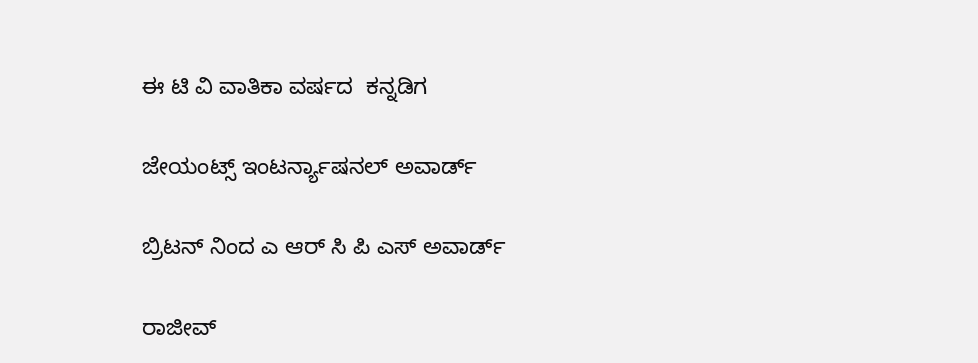ಈ ಟಿ ವಿ ವಾತಿಕಾ ವರ್ಷದ  ಕನ್ನಡಿಗ

ಜೇಯಂಟ್ಸ್ ಇಂಟರ್ನ್ಯಾಷನಲ್ ಅವಾರ್ಡ್

ಬ್ರಿಟನ್ ನಿಂದ ಎ ಆರ್ ಸಿ ಪಿ ಎಸ್ ಅವಾರ್ಡ್

ರಾಜೀವ್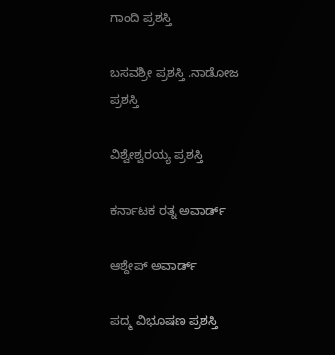ಗಾಂದಿ ಪ್ರಶಸ್ತಿ

ಬಸವಶ್ರೀ ಪ್ರಶಸ್ತಿ .ನಾಡೋಜ ಪ್ರಶಸ್ತಿ

ವಿಶ್ವೇಶ್ವರಯ್ಯ ಪ್ರಶಸ್ತಿ

ಕರ್ನಾಟಕ ರತ್ನ ಅವಾರ್ಡ್

ಆಶ್ದೇಪ್ ಅವಾರ್ಡ್

ಪದ್ಮ ವಿಭೂಷಣ ಪ್ರಶಸ್ತಿ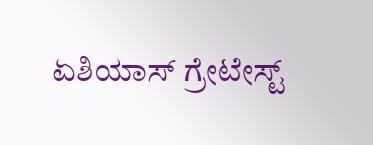ಏಶಿಯಾಸ್ ಗ್ರೇಟೇಸ್ಟ್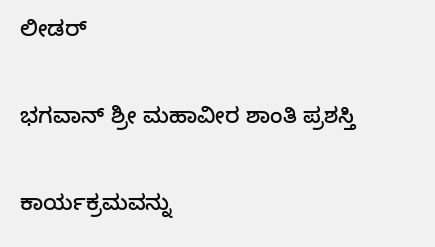ಲೀಡರ್

ಭಗವಾನ್ ಶ್ರೀ ಮಹಾವೀರ ಶಾಂತಿ ಪ್ರಶಸ್ತಿ

ಕಾರ್ಯಕ್ರಮವನ್ನು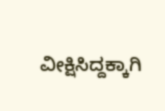ವೀಕ್ಷಿಸಿದ್ದಕ್ಕಾಗಿ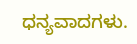ಧನ್ಯವಾದಗಳು.